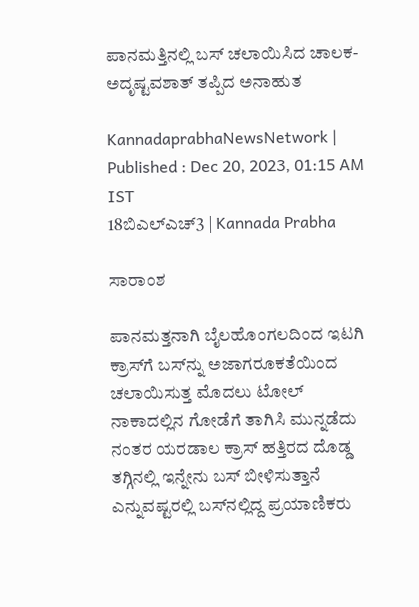ಪಾನಮತ್ತಿನಲ್ಲಿ ಬಸ್‌ ಚಲಾಯಿಸಿದ ಚಾಲಕ- ಅದೃಷ್ಟವಶಾತ್ ತಪ್ಪಿದ ಅನಾಹುತ

KannadaprabhaNewsNetwork |
Published : Dec 20, 2023, 01:15 AM IST
18ಬಿಎಲ್‌ಎಚ್3 | Kannada Prabha

ಸಾರಾಂಶ

ಪಾನಮತ್ತನಾಗಿ ಬೈಲಹೊಂಗಲದಿಂದ ಇಟಗಿ ಕ್ರಾಸ್‌ಗೆ ಬಸ್‌ನ್ನು ಅಜಾಗರೂಕತೆಯಿಂದ ಚಲಾಯಿಸುತ್ತ ಮೊದಲು ಟೋಲ್‌ ನಾಕಾದಲ್ಲಿನ ಗೋಡೆಗೆ ತಾಗಿಸಿ ಮುನ್ನಡೆದು ನಂತರ ಯರಡಾಲ ಕ್ರಾಸ್‌ ಹತ್ತಿರದ ದೊಡ್ಡ ತಗ್ಗಿನಲ್ಲಿ ಇನ್ನೇನು ಬಸ್ ಬೀಳಿಸುತ್ತಾನೆ ಎನ್ನುವಷ್ಟರಲ್ಲಿ ಬಸ್‌ನಲ್ಲಿದ್ದ ಪ್ರಯಾಣಿಕರು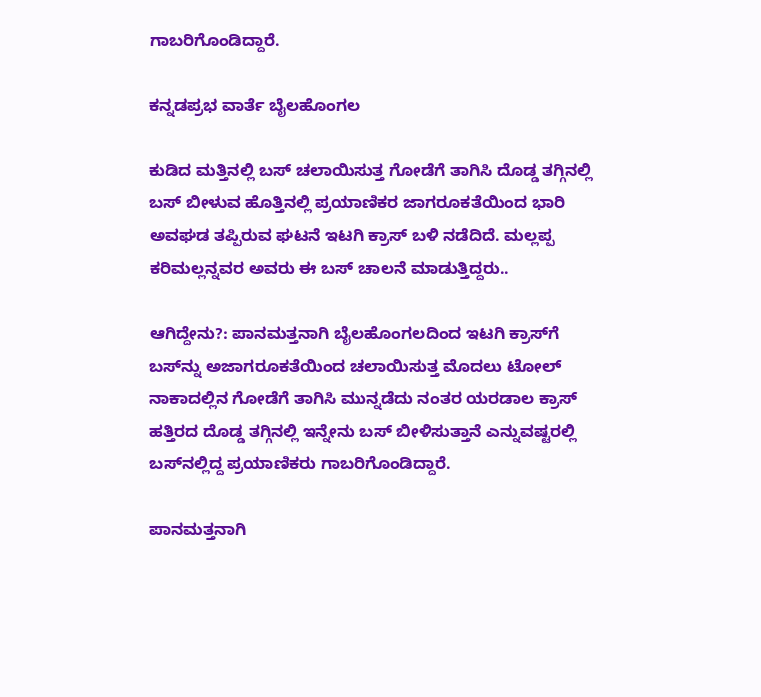ಗಾಬರಿಗೊಂಡಿದ್ದಾರೆ.

ಕನ್ನಡಪ್ರಭ ವಾರ್ತೆ ಬೈಲಹೊಂಗಲ

ಕುಡಿದ ಮತ್ತಿನಲ್ಲಿ ಬಸ್‌ ಚಲಾಯಿಸುತ್ತ ಗೋಡೆಗೆ ತಾಗಿಸಿ ದೊಡ್ಡ ತಗ್ಗಿನಲ್ಲಿ ಬಸ್‌ ಬೀಳುವ ಹೊತ್ತಿನಲ್ಲಿ ಪ್ರಯಾಣಿಕರ ಜಾಗರೂಕತೆಯಿಂದ ಭಾರಿ ಅವಘಡ ತಪ್ಪಿರುವ ಘಟನೆ ಇಟಗಿ ಕ್ರಾಸ್‌ ಬಳಿ ನಡೆದಿದೆ. ಮಲ್ಲಪ್ಪ ಕರಿಮಲ್ಲನ್ನವರ ಅವರು ಈ ಬಸ್‌ ಚಾಲನೆ ಮಾಡುತ್ತಿದ್ದರು..

ಆಗಿದ್ದೇನು?: ಪಾನಮತ್ತನಾಗಿ ಬೈಲಹೊಂಗಲದಿಂದ ಇಟಗಿ ಕ್ರಾಸ್‌ಗೆ ಬಸ್‌ನ್ನು ಅಜಾಗರೂಕತೆಯಿಂದ ಚಲಾಯಿಸುತ್ತ ಮೊದಲು ಟೋಲ್‌ ನಾಕಾದಲ್ಲಿನ ಗೋಡೆಗೆ ತಾಗಿಸಿ ಮುನ್ನಡೆದು ನಂತರ ಯರಡಾಲ ಕ್ರಾಸ್‌ ಹತ್ತಿರದ ದೊಡ್ಡ ತಗ್ಗಿನಲ್ಲಿ ಇನ್ನೇನು ಬಸ್ ಬೀಳಿಸುತ್ತಾನೆ ಎನ್ನುವಷ್ಟರಲ್ಲಿ ಬಸ್‌ನಲ್ಲಿದ್ದ ಪ್ರಯಾಣಿಕರು ಗಾಬರಿಗೊಂಡಿದ್ದಾರೆ.

ಪಾನಮತ್ತನಾಗಿ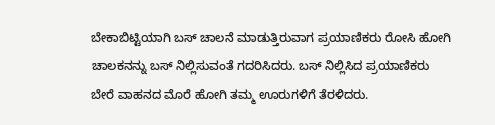ಬೇಕಾಬಿಟ್ಟಿಯಾಗಿ ಬಸ್ ಚಾಲನೆ ಮಾಡುತ್ತಿರುವಾಗ ಪ್ರಯಾಣಿಕರು ರೋಸಿ ಹೋಗಿ ಚಾಲಕನನ್ನು ಬಸ್ ನಿಲ್ಲಿಸುವಂತೆ ಗದರಿಸಿದರು. ಬಸ್ ನಿಲ್ಲಿಸಿದ ಪ್ರಯಾಣಿಕರು ಬೇರೆ ವಾಹನದ ಮೊರೆ ಹೋಗಿ ತಮ್ಮ ಊರುಗಳಿಗೆ ತೆರಳಿದರು.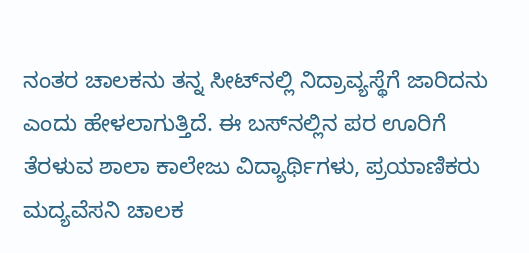ನಂತರ ಚಾಲಕನು ತನ್ನ ಸೀಟ್‌ನಲ್ಲಿ ನಿದ್ರಾವ್ಯಸ್ಥೆಗೆ ಜಾರಿದನು ಎಂದು ಹೇಳಲಾಗುತ್ತಿದೆ. ಈ ಬಸ್‌ನಲ್ಲಿನ ಪರ ಊರಿಗೆ ತೆರಳುವ ಶಾಲಾ ಕಾಲೇಜು ವಿದ್ಯಾರ್ಥಿಗಳು, ಪ್ರಯಾಣಿಕರು ಮದ್ಯವೆಸನಿ ಚಾಲಕ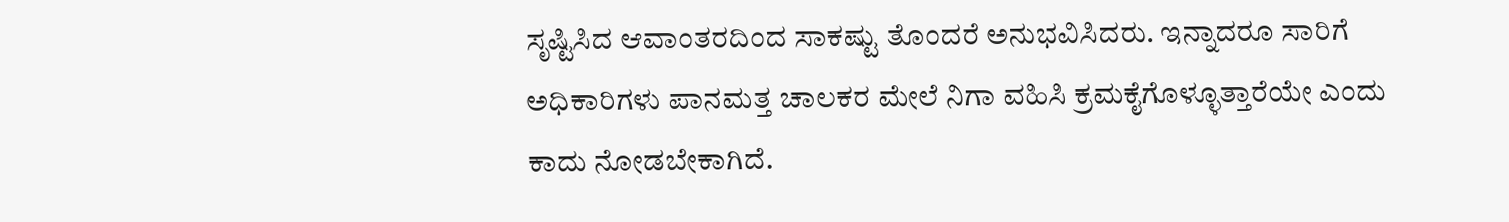ಸೃಷ್ಟಿಸಿದ ಆವಾಂತರದಿಂದ ಸಾಕಷ್ಟು ತೊಂದರೆ ಅನುಭವಿಸಿದರು. ಇನ್ನಾದರೂ ಸಾರಿಗೆ ಅಧಿಕಾರಿಗಳು ಪಾನಮತ್ತ ಚಾಲಕರ ಮೇಲೆ ನಿಗಾ ವಹಿಸಿ ಕ್ರಮಕೈಗೊಳ್ಳೂತ್ತಾರೆಯೇ ಎಂದು ಕಾದು ನೋಡಬೇಕಾಗಿದೆ.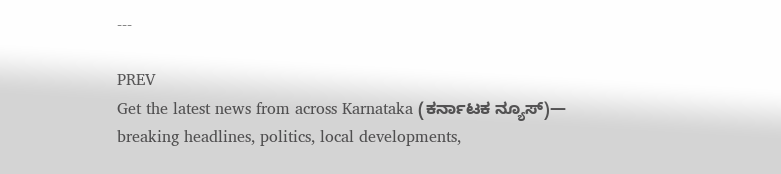---

PREV
Get the latest news from across Karnataka (ಕರ್ನಾಟಕ ನ್ಯೂಸ್)— breaking headlines, politics, local developments,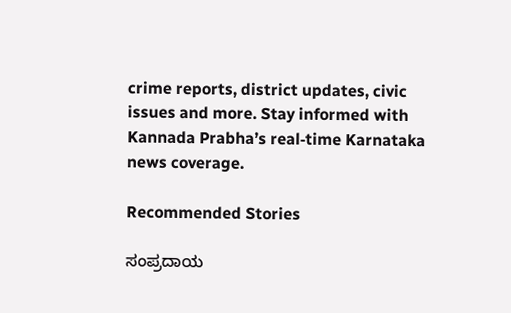crime reports, district updates, civic issues and more. Stay informed with Kannada Prabha’s real‑time Karnataka news coverage.

Recommended Stories

ಸಂಪ್ರದಾಯ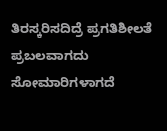ತಿರಸ್ಕರಿಸದಿದ್ರೆ ಪ್ರಗತಿಶೀಲತೆ ಪ್ರಬಲವಾಗದು
ಸೋಮಾರಿಗಳಾಗದೆ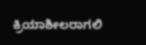ಕ್ರಿಯಾಶೀಲರಾಗಲಿ